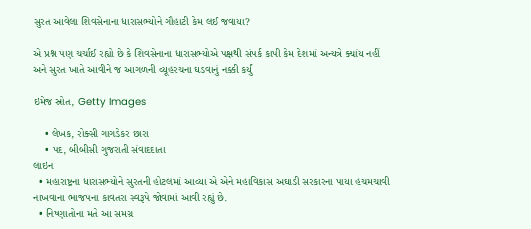સુરત આવેલા શિવસેનાના ધારાસભ્યોને ગૌહાટી કેમ લઈ જવાયા?

એ પ્રશ્ન પણ ચર્ચાઈ રહ્યો છે કે શિવસેનાના ધારાસભ્યોએ પક્ષથી સંપર્ક કાપી કેમ દેશમાં અન્યત્રે ક્યાંય નહીં અને સુરત ખાતે આવીને જ આગળની વ્યૂહરચના ઘડવાનું નક્કી કર્યું

ઇમેજ સ્રોત, Getty Images

    • લેખક, રોક્સી ગાગડેકર છારા
    • પદ, બીબીસી ગુજરાતી સંવાદદાતા
લાઇન
  • મહારાષ્ટ્રના ધારાસભ્યોને સુરતની હોટલમાં આવ્યા એ એને મહાવિકાસ અઘાડી સરકારના પાયા હચમચાવી નાખવાના ભાજપના કાવતરા સ્વરૂપે જોવામાં આવી રહ્યું છે.
  • નિષ્ણાતોના મતે આ સમગ્ર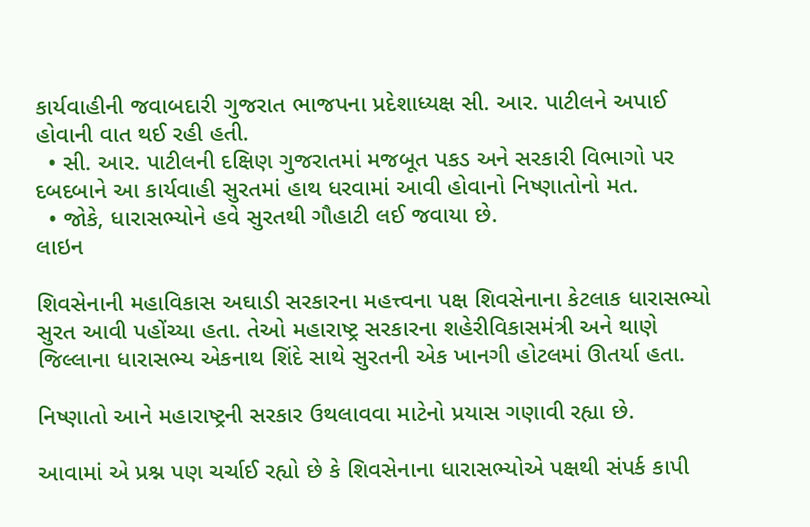કાર્યવાહીની જવાબદારી ગુજરાત ભાજપના પ્રદેશાધ્યક્ષ સી. આર. પાટીલને અપાઈ હોવાની વાત થઈ રહી હતી.
  • સી. આર. પાટીલની દક્ષિણ ગુજરાતમાં મજબૂત પકડ અને સરકારી વિભાગો પર દબદબાને આ કાર્યવાહી સુરતમાં હાથ ધરવામાં આવી હોવાનો નિષ્ણાતોનો મત.
  • જોકે, ધારાસભ્યોને હવે સુરતથી ગૌહાટી લઈ જવાયા છે.
લાઇન

શિવસેનાની મહાવિકાસ અઘાડી સરકારના મહત્ત્વના પક્ષ શિવસેનાના કેટલાક ધારાસભ્યો સુરત આવી પહોંચ્યા હતા. તેઓ મહારાષ્ટ્ર સરકારના શહેરીવિકાસમંત્રી અને થાણે જિલ્લાના ધારાસભ્ય એકનાથ શિંદે સાથે સુરતની એક ખાનગી હોટલમાં ઊતર્યા હતા.

નિષ્ણાતો આને મહારાષ્ટ્રની સરકાર ઉથલાવવા માટેનો પ્રયાસ ગણાવી રહ્યા છે.

આવામાં એ પ્રશ્ન પણ ચર્ચાઈ રહ્યો છે કે શિવસેનાના ધારાસભ્યોએ પક્ષથી સંપર્ક કાપી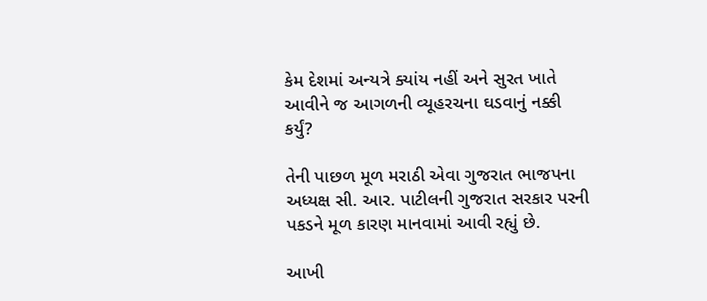કેમ દેશમાં અન્યત્રે ક્યાંય નહીં અને સુરત ખાતે આવીને જ આગળની વ્યૂહરચના ઘડવાનું નક્કી કર્યું?

તેની પાછળ મૂળ મરાઠી એવા ગુજરાત ભાજપના અધ્યક્ષ સી. આર. પાટીલની ગુજરાત સરકાર પરની પકડને મૂળ કારણ માનવામાં આવી રહ્યું છે.

આખી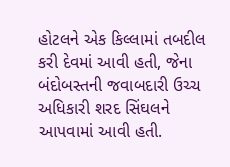હોટલને એક કિલ્લામાં તબદીલ કરી દેવમાં આવી હતી, જેના બંદોબસ્તની જવાબદારી ઉચ્ચ અધિકારી શરદ સિંઘલને આપવામાં આવી હતી.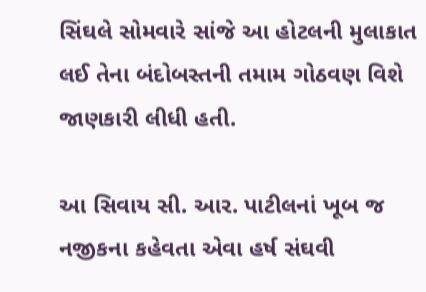સિંઘલે સોમવારે સાંજે આ હોટલની મુલાકાત લઈ તેના બંદોબસ્તની તમામ ગોઠવણ વિશે જાણકારી લીધી હતી.

આ સિવાય સી. આર. પાટીલનાં ખૂબ જ નજીકના કહેવતા એવા હર્ષ સંઘવી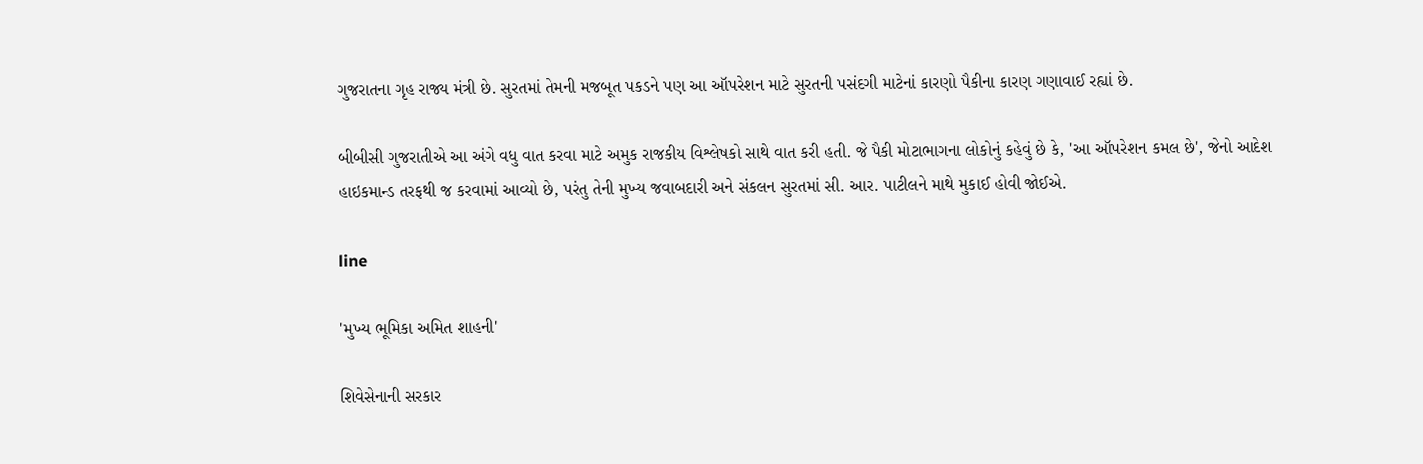ગુજરાતના ગૃહ રાજ્ય મંત્રી છે. સુરતમાં તેમની મજબૂત પકડને પણ આ ઑપરેશન માટે સુરતની પસંદગી માટેનાં કારણો પૈકીના કારણ ગણાવાઈ રહ્યાં છે.

બીબીસી ગુજરાતીએ આ અંગે વધુ વાત કરવા માટે અમુક રાજકીય વિશ્લેષકો સાથે વાત કરી હતી. જે પૈકી મોટાભાગના લોકોનું કહેવું છે કે, 'આ ઑપરેશન કમલ છે', જેનો આદેશ હાઇકમાન્ડ તરફથી જ કરવામાં આવ્યો છે, પરંતુ તેની મુખ્ય જવાબદારી અને સંકલન સુરતમાં સી. આર. પાટીલને માથે મુકાઈ હોવી જોઈએ.

line

'મુખ્ય ભૂમિકા અમિત શાહની'

શિવેસેનાની સરકાર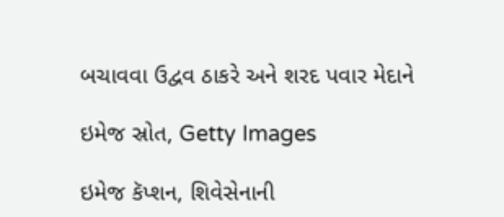બચાવવા ઉદ્વવ ઠાકરે અને શરદ પવાર મેદાને

ઇમેજ સ્રોત, Getty Images

ઇમેજ કૅપ્શન, શિવેસેનાની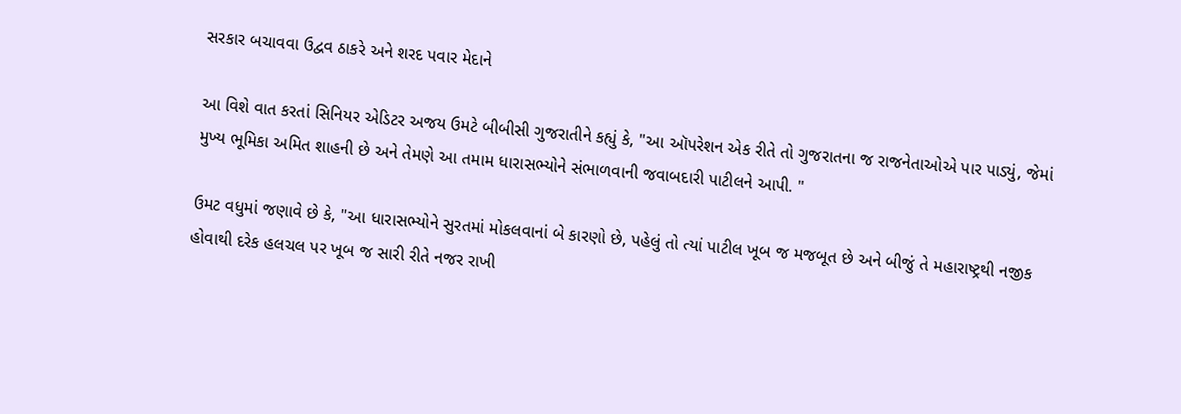સરકાર બચાવવા ઉદ્વવ ઠાકરે અને શરદ પવાર મેદાને

આ વિશે વાત કરતાં સિનિયર એડિટર અજય ઉમટે બીબીસી ગુજરાતીને કહ્યું કે, "આ ઑપરેશન એક રીતે તો ગુજરાતના જ રાજનેતાઓએ પાર પાડ્યું, જેમાં મુખ્ય ભૂમિકા અમિત શાહની છે અને તેમણે આ તમામ ધારાસભ્યોને સંભાળવાની જવાબદારી પાટીલને આપી. "

ઉમટ વધુમાં જણાવે છે કે, "આ ધારાસભ્યોને સુરતમાં મોકલવાનાં બે કારણો છે, પહેલું તો ત્યાં પાટીલ ખૂબ જ મજબૂત છે અને બીજું તે મહારાષ્ટ્રથી નજીક હોવાથી દરેક હલચલ પર ખૂબ જ સારી રીતે નજર રાખી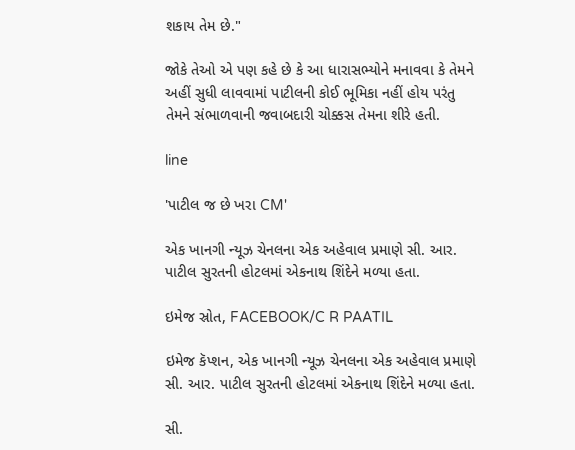શકાય તેમ છે."

જોકે તેઓ એ પણ કહે છે કે આ ધારાસભ્યોને મનાવવા કે તેમને અહીં સુધી લાવવામાં પાટીલની કોઈ ભૂમિકા નહીં હોય પરંતુ તેમને સંભાળવાની જવાબદારી ચોક્કસ તેમના શીરે હતી.

line

'પાટીલ જ છે ખરા CM'

એક ખાનગી ન્યૂઝ ચેનલના એક અહેવાલ પ્રમાણે સી. આર. પાટીલ સુરતની હોટલમાં એકનાથ શિંદેને મળ્યા હતા.

ઇમેજ સ્રોત, FACEBOOK/C R PAATIL

ઇમેજ કૅપ્શન, એક ખાનગી ન્યૂઝ ચેનલના એક અહેવાલ પ્રમાણે સી. આર. પાટીલ સુરતની હોટલમાં એકનાથ શિંદેને મળ્યા હતા.

સી.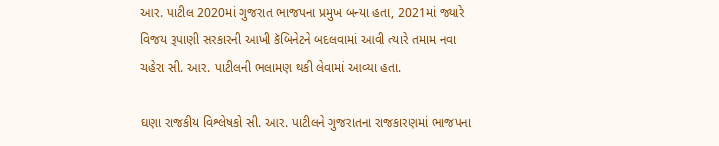આર. પાટીલ 2020માં ગુજરાત ભાજપના પ્રમુખ બન્યા હતા, 2021માં જ્યારે વિજય રૂપાણી સરકારની આખી કૅબિનેટને બદલવામાં આવી ત્યારે તમામ નવા ચહેરા સી. આર. પાટીલની ભલામણ થકી લેવામાં આવ્યા હતા.

ઘણા રાજકીય વિશ્લેષકો સી. આર. પાટીલને ગુજરાતના રાજકારણમાં ભાજપના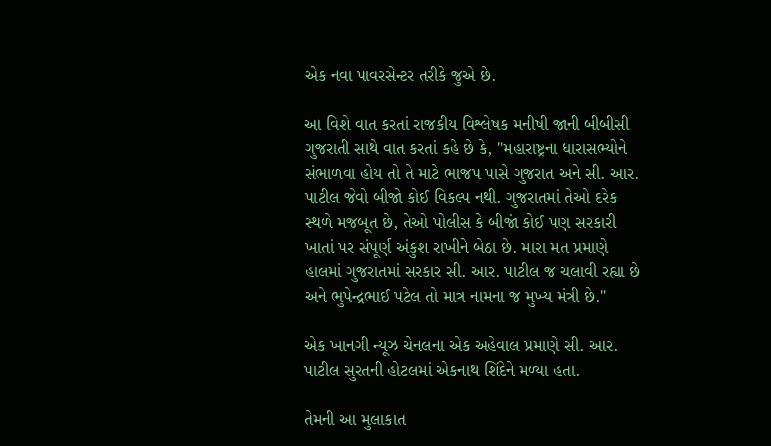એક નવા પાવરસેન્ટર તરીકે જુએ છે.

આ વિશે વાત કરતાં રાજકીય વિશ્લેષક મનીષી જાની બીબીસી ગુજરાતી સાથે વાત કરતાં કહે છે કે, "મહારાષ્ટ્રના ધારાસભ્યોને સંભાળવા હોય તો તે માટે ભાજપ પાસે ગુજરાત અને સી. આર. પાટીલ જેવો બીજો કોઈ વિકલ્પ નથી. ગુજરાતમાં તેઓ દરેક સ્થળે મજબૂત છે, તેઓ પોલીસ કે બીજાં કોઈ પણ સરકારી ખાતાં પર સંપૂર્ણ અંકુશ રાખીને બેઠા છે. મારા મત પ્રમાણે હાલમાં ગુજરાતમાં સરકાર સી. આર. પાટીલ જ ચલાવી રહ્યા છે અને ભુપેન્દ્રભાઈ પટેલ તો માત્ર નામના જ મુખ્ય મંત્રી છે."

એક ખાનગી ન્યૂઝ ચેનલના એક અહેવાલ પ્રમાણે સી. આર. પાટીલ સુરતની હોટલમાં એકનાથ શિંદેને મળ્યા હતા.

તેમની આ મુલાકાત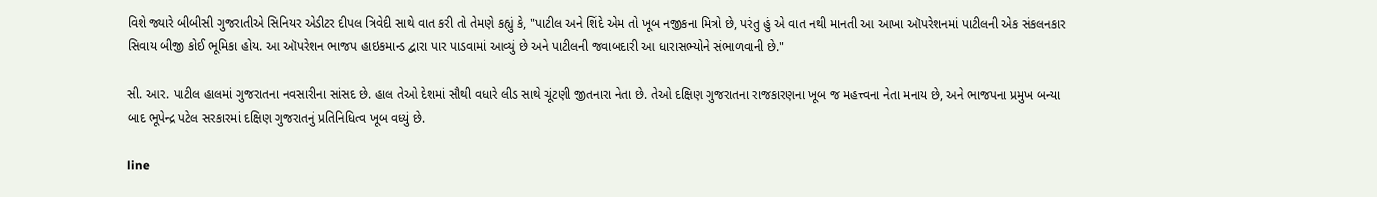વિશે જ્યારે બીબીસી ગુજરાતીએ સિનિયર એડીટર દીપલ ત્રિવેદી સાથે વાત કરી તો તેમણે કહ્યું કે, "પાટીલ અને શિંદે એમ તો ખૂબ નજીકના મિત્રો છે, પરંતુ હું એ વાત નથી માનતી આ આખા ઑપરેશનમાં પાટીલની એક સંકલનકાર સિવાય બીજી કોઈ ભૂમિકા હોય. આ ઑપરેશન ભાજપ હાઇકમાન્ડ દ્વારા પાર પાડવામાં આવ્યું છે અને પાટીલની જવાબદારી આ ધારાસભ્યોને સંભાળવાની છે."

સી. આર. પાટીલ હાલમાં ગુજરાતના નવસારીના સાંસદ છે. હાલ તેઓ દેશમાં સૌથી વધારે લીડ સાથે ચૂંટણી જીતનારા નેતા છે. તેઓ દક્ષિણ ગુજરાતના રાજકારણના ખૂબ જ મહત્ત્વના નેતા મનાય છે, અને ભાજપના પ્રમુખ બન્યા બાદ ભૂપેન્દ્ર પટેલ સરકારમાં દક્ષિણ ગુજરાતનું પ્રતિનિધિત્વ ખૂબ વધ્યું છે.

line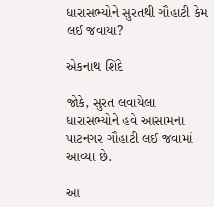ધારાસભ્યોને સુરતથી ગૌહાટી કેમ લઈ જવાયા?

એકનાથ શિંદે

જોકે, સુરત લવાયેલા ધારાસભ્યોને હવે આસામના પાટનગર ગૌહાટી લઈ જવામાં આવ્યા છે.

આ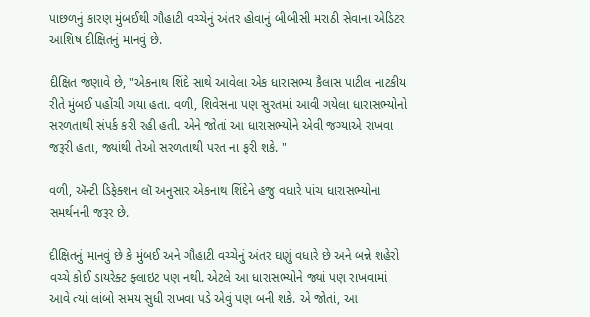પાછળનું કારણ મુંબઈથી ગૌહાટી વચ્ચેનું અંતર હોવાનું બીબીસી મરાઠી સેવાના એડિટર આશિષ દીક્ષિતનું માનવું છે.

દીક્ષિત જણાવે છે, "એકનાથ શિંદે સાથે આવેલા એક ધારાસભ્ય કૈલાસ પાટીલ નાટકીય રીતે મુંબઈ પહોંચી ગયા હતા. વળી, શિવેસના પણ સુરતમાં આવી ગયેલા ધારાસભ્યોનો સરળતાથી સંપર્ક કરી રહી હતી. એને જોતાં આ ધારાસભ્યોને એવી જગ્યાએ રાખવા જરૂરી હતા, જ્યાંથી તેઓ સરળતાથી પરત ના ફરી શકે. "

વળી, ઍન્ટી ડિફેક્શન લૉ અનુસાર એકનાથ શિંદેને હજુ વધારે પાંચ ધારાસભ્યોના સમર્થનની જરૂર છે.

દીક્ષિતનું માનવું છે કે મુંબઈ અને ગૌહાટી વચ્ચેનું અંતર ઘણું વધારે છે અને બન્ને શહેરો વચ્ચે કોઈ ડાયરેક્ટ ફ્લાઇટ પણ નથી. એટલે આ ધારાસભ્યોને જ્યાં પણ રાખવામાં આવે ત્યાં લાંબો સમય સુધી રાખવા પડે એવું પણ બની શકે. એ જોતાં, આ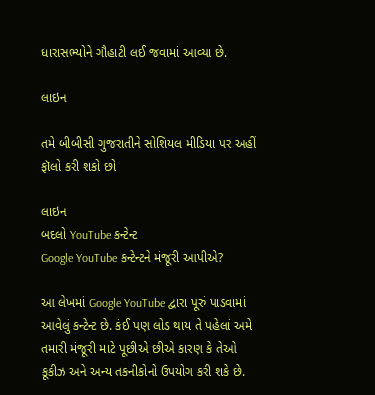ધારાસભ્યોને ગૌહાટી લઈ જવામાં આવ્યા છે.

લાઇન

તમે બીબીસી ગુજરાતીને સોશિયલ મીડિયા પર અહીં ફૉલો કરી શકો છો

લાઇન
બદલો YouTube કન્ટેન્ટ
Google YouTube કન્ટેન્ટને મંજૂરી આપીએ?

આ લેખમાં Google YouTube દ્વારા પૂરું પાડવામાં આવેલું કન્ટેન્ટ છે. કંઈ પણ લોડ થાય તે પહેલાં અમે તમારી મંજૂરી માટે પૂછીએ છીએ કારણ કે તેઓ કૂકીઝ અને અન્ય તકનીકોનો ઉપયોગ કરી શકે છે.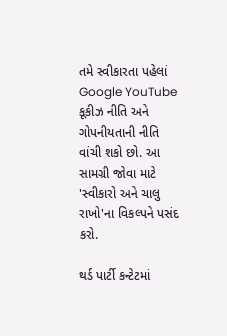તમે સ્વીકારતા પહેલાં Google YouTube કૂકીઝ નીતિ અને ગોપનીયતાની નીતિ વાંચી શકો છો. આ સામગ્રી જોવા માટે 'સ્વીકારો અને ચાલુ રાખો'ના વિકલ્પને પસંદ કરો.

થર્ડ પાર્ટી કન્ટેટમાં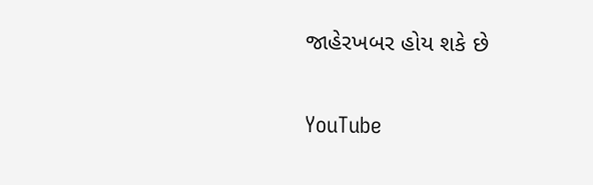જાહેરખબર હોય શકે છે

YouTube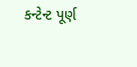કન્ટેન્ટ પૂર્ણ